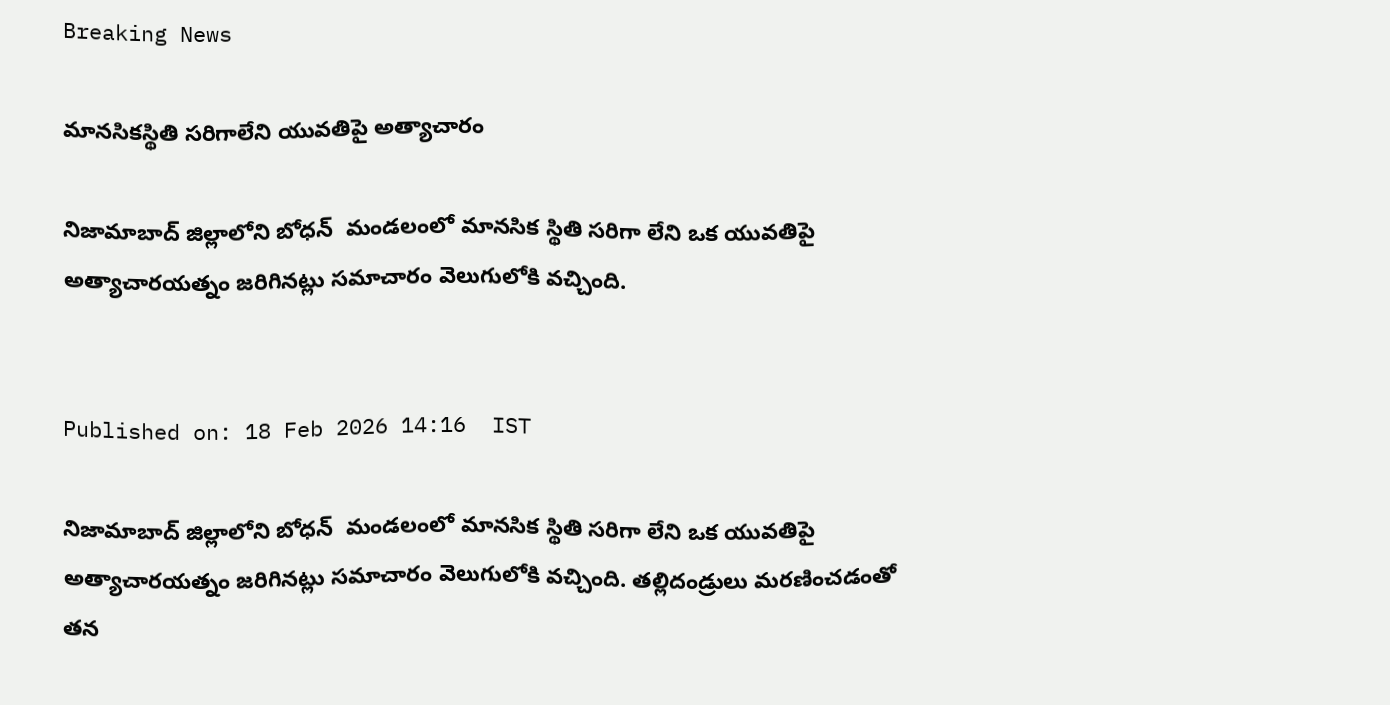Breaking News

మానసికస్థితి సరిగాలేని యువతిపై అత్యాచారం

నిజామాబాద్ జిల్లాలోని బోధన్  మండలంలో మానసిక స్థితి సరిగా లేని ఒక యువతిపై అత్యాచారయత్నం జరిగినట్లు సమాచారం వెలుగులోకి వచ్చింది.


Published on: 18 Feb 2026 14:16  IST

నిజామాబాద్ జిల్లాలోని బోధన్  మండలంలో మానసిక స్థితి సరిగా లేని ఒక యువతిపై అత్యాచారయత్నం జరిగినట్లు సమాచారం వెలుగులోకి వచ్చింది. తల్లిదండ్రులు మరణించడంతో తన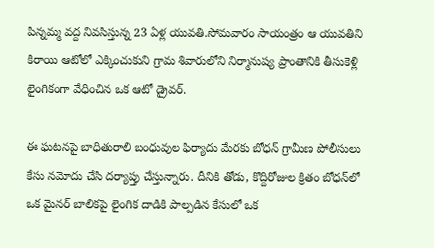పిన్నమ్మ వద్ద నివసిస్తున్న 23 ఏళ్ల యువతి.సోమవారం సాయంత్రం ఆ యువతిని కిరాయి ఆటోలో ఎక్కించుకుని గ్రామ శివారులోని నిర్మానుష్య ప్రాంతానికి తీసుకెళ్లి లైంగికంగా వేధించిన ఒక ఆటో డ్రైవర్.

ఈ ఘటనపై బాధితురాలి బంధువుల ఫిర్యాదు మేరకు బోధన్ గ్రామీణ పోలీసులు కేసు నమోదు చేసి దర్యాప్తు చేస్తున్నారు. దీనికి తోడు, కొద్దిరోజుల క్రితం బోధన్‌లో ఒక మైనర్ బాలికపై లైంగిక దాడికి పాల్పడిన కేసులో ఒక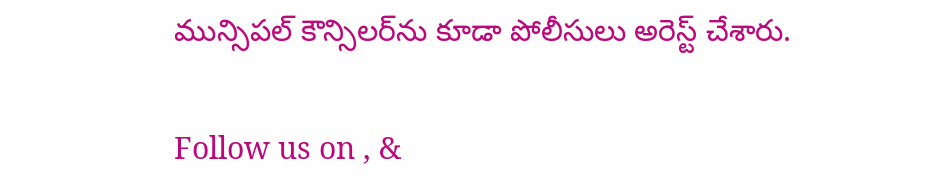మున్సిపల్ కౌన్సిలర్‌ను కూడా పోలీసులు అరెస్ట్ చేశారు.

Follow us on , &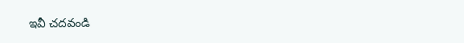ఇవీ చదవండి